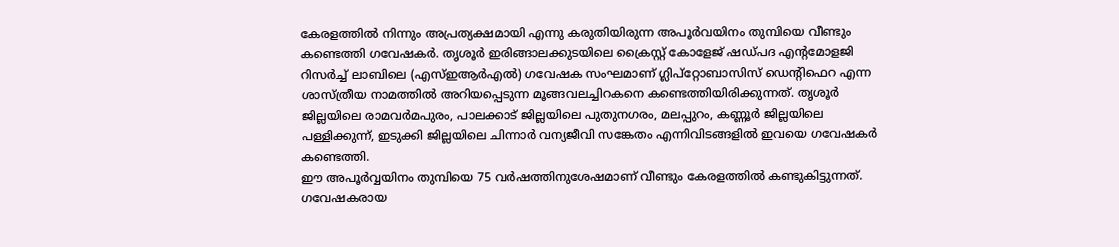കേരളത്തിൽ നിന്നും അപ്രത്യക്ഷമായി എന്നു കരുതിയിരുന്ന അപൂർവയിനം തുമ്പിയെ വീണ്ടും കണ്ടെത്തി ഗവേഷകർ. തൃശൂർ ഇരിങ്ങാലക്കുടയിലെ ക്രൈസ്റ്റ് കോളേജ് ഷഡ്പദ എൻ്റമോളജി റിസർച്ച് ലാബിലെ (എസ്ഇആർഎൽ) ഗവേഷക സംഘമാണ് ഗ്ലിപ്റ്റോബാസിസ് ഡെൻ്റിഫെറ എന്ന ശാസ്ത്രീയ നാമത്തിൽ അറിയപ്പെടുന്ന മൂങ്ങവലച്ചിറകനെ കണ്ടെത്തിയിരിക്കുന്നത്. തൃശൂർ ജില്ലയിലെ രാമവർമപുരം, പാലക്കാട് ജില്ലയിലെ പുതുനഗരം, മലപ്പുറം, കണ്ണൂർ ജില്ലയിലെ പള്ളിക്കുന്ന്, ഇടുക്കി ജില്ലയിലെ ചിന്നാർ വന്യജീവി സങ്കേതം എന്നിവിടങ്ങളിൽ ഇവയെ ഗവേഷകർ കണ്ടെത്തി.
ഈ അപൂർവ്വയിനം തുമ്പിയെ 75 വർഷത്തിനുശേഷമാണ് വീണ്ടും കേരളത്തിൽ കണ്ടുകിട്ടുന്നത്. ഗവേഷകരായ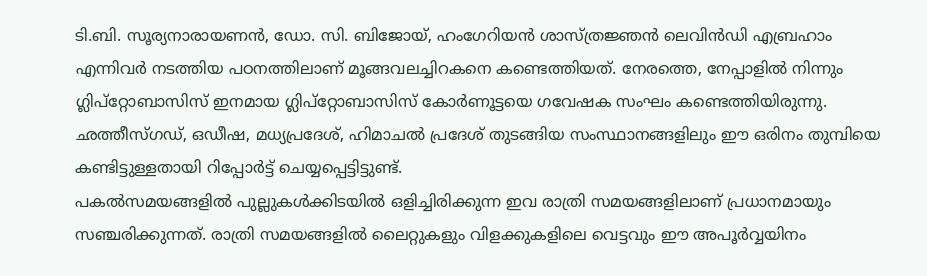ടി.ബി. സൂര്യനാരായണൻ, ഡോ. സി. ബിജോയ്, ഹംഗേറിയൻ ശാസ്ത്രജ്ഞൻ ലെവിൻഡി എബ്രഹാം എന്നിവർ നടത്തിയ പഠനത്തിലാണ് മൂങ്ങവലച്ചിറകനെ കണ്ടെത്തിയത്. നേരത്തെ, നേപ്പാളിൽ നിന്നും ഗ്ലിപ്റ്റോബാസിസ് ഇനമായ ഗ്ലിപ്റ്റോബാസിസ് കോർണൂട്ടയെ ഗവേഷക സംഘം കണ്ടെത്തിയിരുന്നു. ഛത്തീസ്ഗഡ്, ഒഡീഷ, മധ്യപ്രദേശ്, ഹിമാചൽ പ്രദേശ് തുടങ്ങിയ സംസ്ഥാനങ്ങളിലും ഈ ഒരിനം തുമ്പിയെ കണ്ടിട്ടുള്ളതായി റിപ്പോർട്ട് ചെയ്യപ്പെട്ടിട്ടുണ്ട്.
പകൽസമയങ്ങളിൽ പുല്ലുകൾക്കിടയിൽ ഒളിച്ചിരിക്കുന്ന ഇവ രാത്രി സമയങ്ങളിലാണ് പ്രധാനമായും സഞ്ചരിക്കുന്നത്. രാത്രി സമയങ്ങളിൽ ലൈറ്റുകളും വിളക്കുകളിലെ വെട്ടവും ഈ അപൂർവ്വയിനം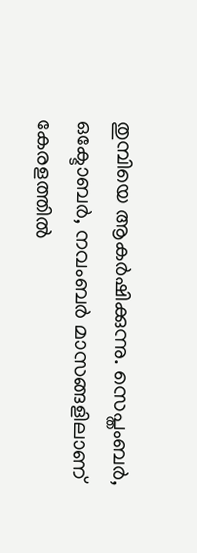തുമ്പിയെ ആകർഷിക്കുന്നു. സെപ്തംബർ, ഒക്ടോബർ, നവംബർ മാസങ്ങളിലാണ് കേരളത്തിൽ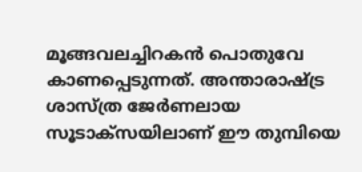മൂങ്ങവലച്ചിറകൻ പൊതുവേ കാണപ്പെടുന്നത്. അന്താരാഷ്ട്ര ശാസ്ത്ര ജേർണലായ സൂടാക്സയിലാണ് ഈ തുമ്പിയെ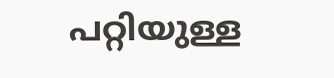പറ്റിയുള്ള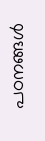പഠനങ്ങൾ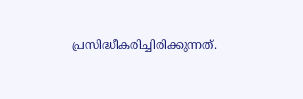പ്രസിദ്ധീകരിച്ചിരിക്കുന്നത്.